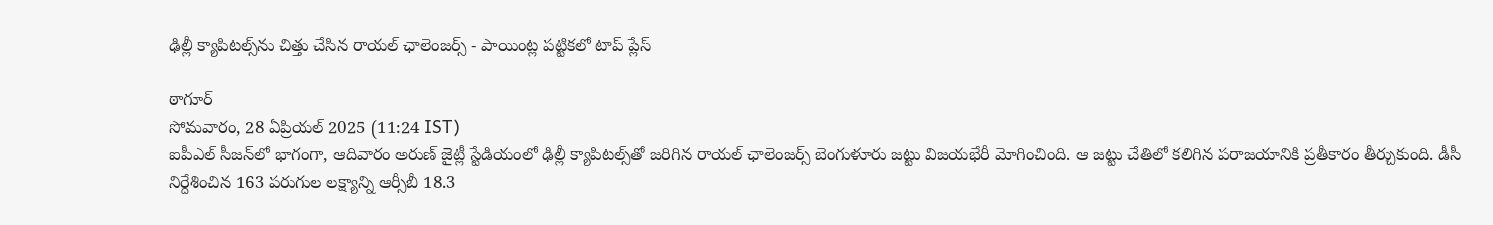ఢిల్లీ క్యాపిటల్స్‌ను చిత్తు చేసిన రాయల్ ఛాలెంజర్స్ - పాయింట్ల పట్టికలో టాప్ ప్లేస్

ఠాగూర్
సోమవారం, 28 ఏప్రియల్ 2025 (11:24 IST)
ఐపీఎల్ సీజన్‌లో భాగంగా, ఆదివారం అరుణ్ జైట్లీ స్టేడియంలో ఢిల్లీ క్యాపిటల్స్‌తో జరిగిన రాయల్ ఛాలెంజర్స్ బెంగుళూరు జట్టు విజయభేరీ మోగించింది. ఆ జట్టు చేతిలో కలిగిన పరాజయానికి ప్రతీకారం తీర్చుకుంది. డీసీ నిర్దేశించిన 163 పరుగుల లక్ష్యాన్ని ఆర్సీబీ 18.3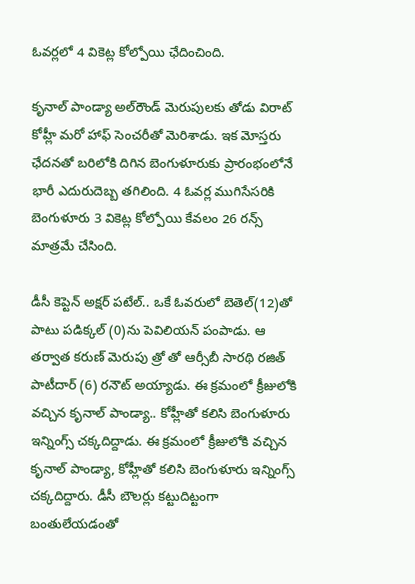ఓవర్లలో 4 వికెట్ల కోల్పోయి ఛేదించింది.

కృనాల్ పాండ్యా అల్‌రౌండ్ మెరుపులకు తోడు విరాట్ కోహ్లీ మరో హాఫ్ సెంచరీతో మెరిశాడు. ఇక మోస్తరు ఛేదనతో బరిలోకి దిగిన బెంగుళూరుకు ప్రారంభంలోనే భారీ ఎదురుదెబ్బ తగిలింది. 4 ఓవర్ల ముగిసేసరికి బెంగుళూరు 3 వికెట్ల కోల్పోయి కేవలం 26 రన్స్ మాత్రమే చేసింది.

డీసీ కెప్టెన్ అక్షర్ పటేల్.. ఒకే ఓవరులో బెతెల్(12)తో పాటు పడిక్కల్ (0)ను పెవిలియన్ పంపాడు. ఆ తర్వాత కరుణ్ మెరుపు త్రో తో ఆర్సీబీ సారథి రజిత్ పాటీదార్ (6) రనౌట్ అయ్యాడు. ఈ క్రమంలో క్రీజులోకి వచ్చిన కృనాల్ పాండ్యా.. కోహ్లీతో కలిసి బెంగుళూరు ఇన్నింగ్స్ చక్కదిద్దాడు. ఈ క్రమంలో క్రీజులోకి వచ్చిన కృనాల్ పాండ్యా, కోహ్లీతో కలిసి బెంగుళూరు ఇన్నింగ్స్ చక్కదిద్దారు. డీసీ బౌలర్లు కట్టుదిట్టంగా బంతులేయడంతో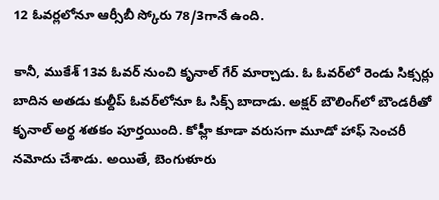12 ఓవర్లలోనూ ఆర్సీబీ స్కోరు 78/3గానే ఉంది.

కానీ, ముకేశ్ 13వ ఓవర్ నుంచి కృనాల్ గేర్ మార్చాడు. ఓ ఓవర్‌లో రెండు సిక్సర్లు బాదిన అతడు కుల్దీప్ ఓవర్‌లోనూ ఓ సిక్స్ బాదాడు. అక్షర్ బౌలింగ్‌లో బౌండరీతో కృనాల్ అర్థ శతకం పూర్తయింది. కోహ్లీ కూడా వరుసగా మూడో హాఫ్ సెంచరీ నమోదు చేశాడు. అయితే, బెంగుళూరు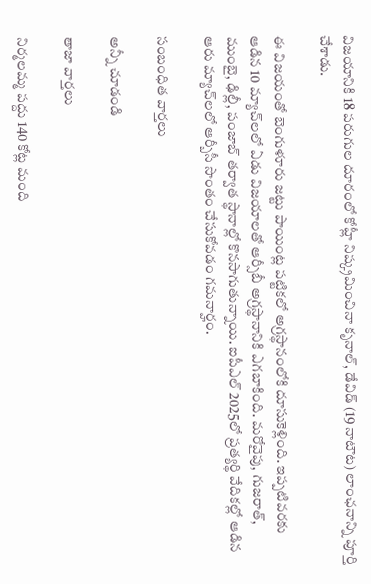విజయానికి 18 పరుగుల దూరంలో కోహ్లీ నిష్క్రమించినా కృనాల్, డేవిడ్ (19 నాటౌట) లాంఛనాన్ని పూర్తి చేశాడు.

ఈ విజయంతో బెంగుళూరు జట్టు పాయింట్ల పట్టికలో అగ్రస్థానంలోకి దూసుకెళ్లింది. ఇప్పటివరకు ఆడిన 10 మ్యాచ్‌లలో ఏడు విజయాలతో ఆర్సీబీ అగ్రస్థానానికి ఎగబాకింది. మరోవైపు, గుజరాత్, ముంబై, ఢిల్లీ, పంజాబ్ తర్వాత స్థానాల్లో కొనసాగుతున్నాయి. ఐపీఎల్ 2025లో ప్రత్యర్థి వేదికల్లో ఆడిన ఆరు మ్యాచ్‌లలో ఆర్బీసీ సొంతం చేసుకోవడం గమనార్హం.

సంబంధిత వార్తలు

అన్నీ చూడండి

తాజా వార్తలు

నిర్మలమ్మ పద్దు 140 కోట్ల మంది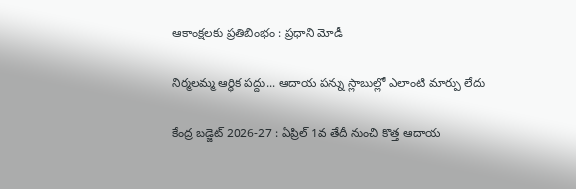ఆకాంక్షలకు ప్రతిబింభం : ప్రధాని మోడీ

నిర్మలమ్మ ఆర్థిక పద్దు... ఆదాయ పన్ను స్లాబుల్లో ఎలాంటి మార్పు లేదు

కేంద్ర బడ్జెట్ 2026-27 : ఏప్రిల్ 1వ తేదీ నుంచి కొత్త ఆదాయ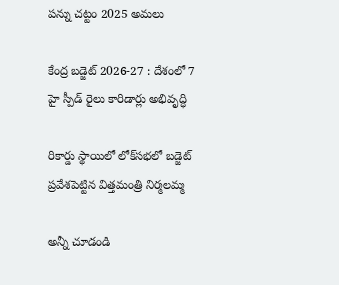పన్ను చట్టం 2025 అమలు

కేంద్ర బడ్జెట్ 2026-27 : దేశంలో 7 హై స్పీడ్ రైలు కారిడార్లు అభివృద్ధి

రికార్డు స్థాయిలో లోక్‌సభలో బడ్జెట్ ప్రవేశపెట్టిన విత్తమంత్రి నిర్మలమ్మ

అన్నీ చూడండి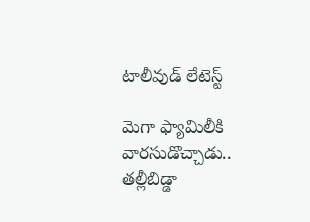టాలీవుడ్ లేటెస్ట్

మెగా ఫ్యామిలీకి వారసుడొచ్చాడు.. తల్లీబిడ్డా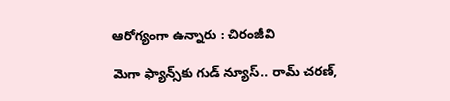ఆరోగ్యంగా ఉన్నారు : చిరంజీవి

మెగా ఫ్యాన్స్‌కు గుడ్ న్యూస్.. రామ్ చరణ్,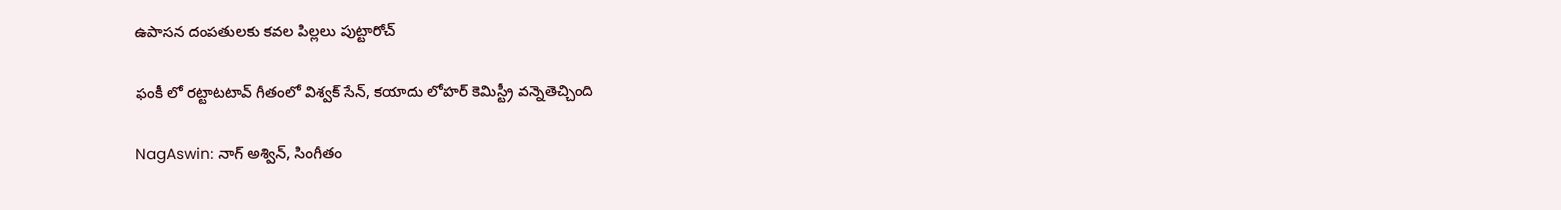ఉపాసన దంపతులకు కవల పిల్లలు పుట్టారోచ్

ఫంకీ లో రట్టాటటావ్ గీతంలో విశ్వక్ సేన్, కయాదు లోహర్‌ కెమిస్ట్రీ వన్నెతెచ్చింది

NagAswin: నాగ్ అశ్విన్, సింగీతం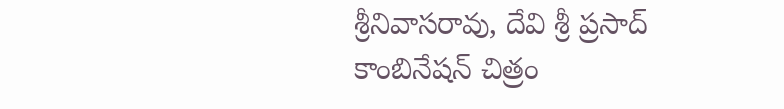శ్రీనివాసరావు, దేవి శ్రీ ప్రసాద్ కాంబినేషన్ చిత్రం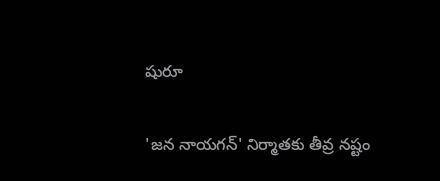షురూ

'జన నాయగన్' నిర్మాతకు తీవ్ర నష్టం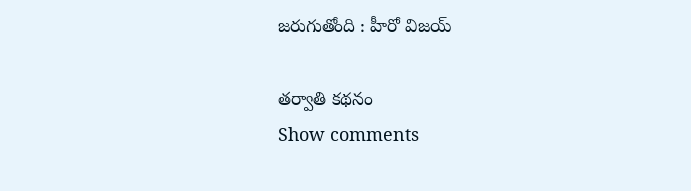జరుగుతోంది : హీరో విజయ్

తర్వాతి కథనం
Show comments